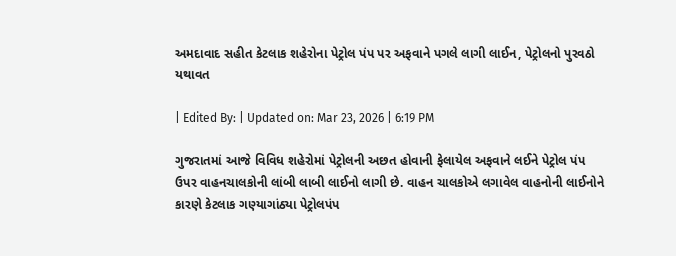અમદાવાદ સહીત કેટલાક શહેરોના પેટ્રોલ પંપ પર અફવાને પગલે લાગી લાઈન, પેટ્રોલનો પુરવઠો યથાવત

| Edited By: | Updated on: Mar 23, 2026 | 6:19 PM

ગુજરાતમાં આજે વિવિધ શહેરોમાં પેટ્રોલની અછત હોવાની ફેલાયેલ અફવાને લઈને પેટ્રોલ પંપ ઉપર વાહનચાલકોની લાંબી લાબી લાઈનો લાગી છે. વાહન ચાલકોએ લગાવેલ વાહનોની લાઈનોને કારણે કેટલાક ગણ્યાગાંઠ્યા પેટ્રોલપંપ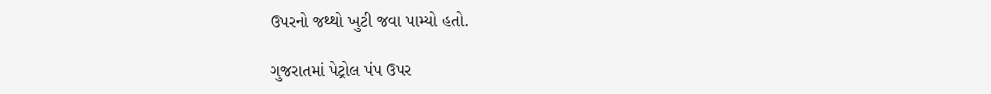ઉપરનો જથ્થો ખુટી જવા પામ્યો હતો.

ગુજરાતમાં પેટ્રોલ પંપ ઉપર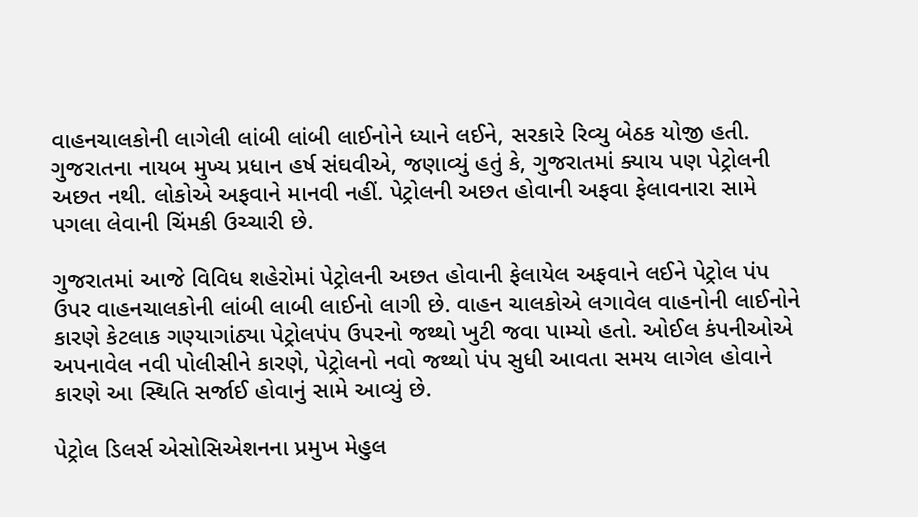વાહનચાલકોની લાગેલી લાંબી લાંબી લાઈનોને ધ્યાને લઈને, સરકારે રિવ્યુ બેઠક યોજી હતી. ગુજરાતના નાયબ મુખ્ય પ્રધાન હર્ષ સંઘવીએ, જણાવ્યું હતું કે, ગુજરાતમાં ક્યાય પણ પેટ્રોલની અછત નથી. લોકોએ અફવાને માનવી નહીં. પેટ્રોલની અછત હોવાની અફવા ફેલાવનારા સામે પગલા લેવાની ચિંમકી ઉચ્ચારી છે.

ગુજરાતમાં આજે વિવિધ શહેરોમાં પેટ્રોલની અછત હોવાની ફેલાયેલ અફવાને લઈને પેટ્રોલ પંપ ઉપર વાહનચાલકોની લાંબી લાબી લાઈનો લાગી છે. વાહન ચાલકોએ લગાવેલ વાહનોની લાઈનોને કારણે કેટલાક ગણ્યાગાંઠ્યા પેટ્રોલપંપ ઉપરનો જથ્થો ખુટી જવા પામ્યો હતો. ઓઈલ કંપનીઓએ અપનાવેલ નવી પોલીસીને કારણે, પેટ્રોલનો નવો જથ્થો પંપ સુધી આવતા સમય લાગેલ હોવાને કારણે આ સ્થિતિ સર્જાઈ હોવાનું સામે આવ્યું છે.

પેટ્રોલ ડિલર્સ એસોસિએશનના પ્રમુખ મેહુલ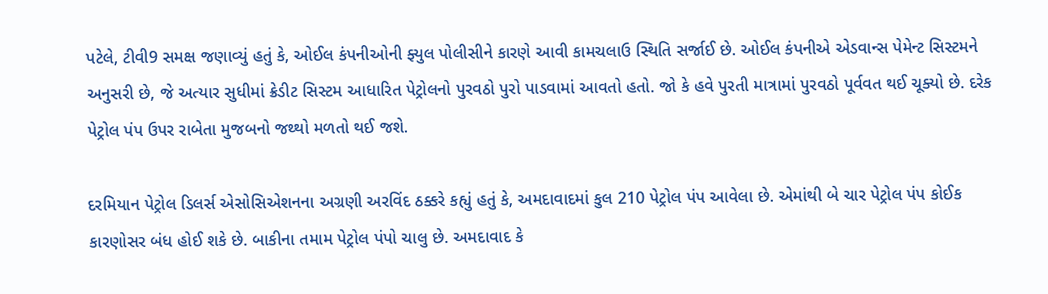પટેલે, ટીવી9 સમક્ષ જણાવ્યું હતું કે, ઓઈલ કંપનીઓની ફ્યુલ પોલીસીને કારણે આવી કામચલાઉ સ્થિતિ સર્જાઈ છે. ઓઈલ કંપનીએ એડવાન્સ પેમેન્ટ સિસ્ટમને અનુસરી છે, જે અત્યાર સુધીમાં ક્રેડીટ સિસ્ટમ આધારિત પેટ્રોલનો પુરવઠો પુરો પાડવામાં આવતો હતો. જો કે હવે પુરતી માત્રામાં પુરવઠો પૂર્વવત થઈ ચૂક્યો છે. દરેક પેટ્રોલ પંપ ઉપર રાબેતા મુજબનો જથ્થો મળતો થઈ જશે.

દરમિયાન પેટ્રોલ ડિલર્સ એસોસિએશનના અગ્રણી અરવિંદ ઠક્કરે કહ્યું હતું કે, અમદાવાદમાં કુલ 210 પેટ્રોલ પંપ આવેલા છે. એમાંથી બે ચાર પેટ્રોલ પંપ કોઈક કારણોસર બંધ હોઈ શકે છે. બાકીના તમામ પેટ્રોલ પંપો ચાલુ છે. અમદાવાદ કે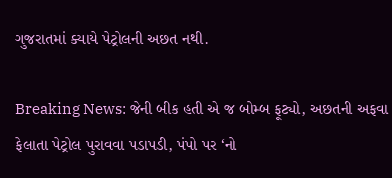ગુજરાતમાં ક્યાયે પેટ્રોલની અછત નથી.

Breaking News: જેની બીક હતી એ જ બોમ્બ ફૂટ્યો, અછતની અફવા ફેલાતા પેટ્રોલ પુરાવવા પડાપડી, પંપો પર ‘નો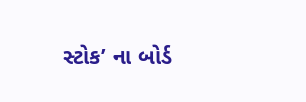સ્ટોક’ ના બોર્ડ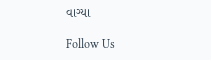વાગ્યા

Follow Us